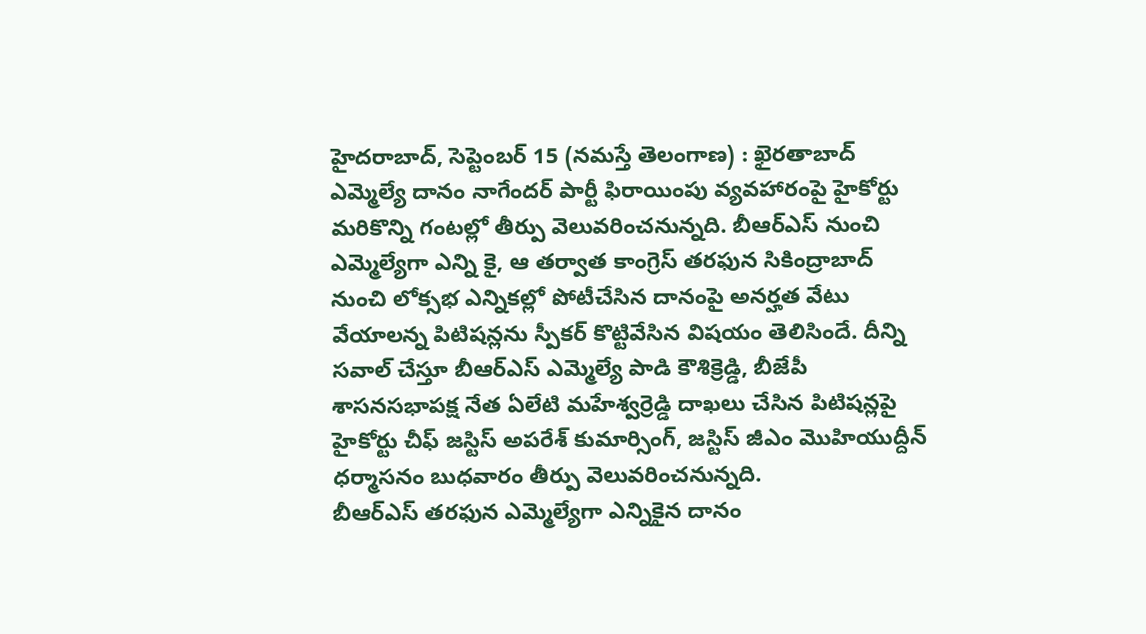హైదరాబాద్, సెప్టెంబర్ 15 (నమస్తే తెలంగాణ) : ఖైరతాబాద్ ఎమ్మెల్యే దానం నాగేందర్ పార్టీ ఫిరాయింపు వ్యవహారంపై హైకోర్టు మరికొన్ని గంటల్లో తీర్పు వెలువరించనున్నది. బీఆర్ఎస్ నుంచి ఎమ్మెల్యేగా ఎన్ని కై, ఆ తర్వాత కాంగ్రెస్ తరఫున సికింద్రాబాద్ నుంచి లోక్సభ ఎన్నికల్లో పోటీచేసిన దానంపై అనర్హత వేటు వేయాలన్న పిటిషన్లను స్పీకర్ కొట్టివేసిన విషయం తెలిసిందే. దీన్ని సవాల్ చేస్తూ బీఆర్ఎస్ ఎమ్మెల్యే పాడి కౌశిక్రెడ్డి, బీజేపీ శాసనసభాపక్ష నేత ఏలేటి మహేశ్వర్రెడ్డి దాఖలు చేసిన పిటిషన్లపై హైకోర్టు చీఫ్ జస్టిస్ అపరేశ్ కుమార్సింగ్, జస్టిస్ జీఎం మొహియుద్దీన్ ధర్మాసనం బుధవారం తీర్పు వెలువరించనున్నది.
బీఆర్ఎస్ తరఫున ఎమ్మెల్యేగా ఎన్నికైన దానం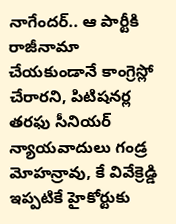నాగేందర్.. ఆ పార్టీకి రాజీనామా చేయకుండానే కాంగ్రెస్లో చేరారని, పిటిషనర్ల తరఫు సీనియర్ న్యాయవాదులు గండ్ర మోహన్రావు, కే వివేక్రెడ్డి ఇప్పటికే హైకోర్టుకు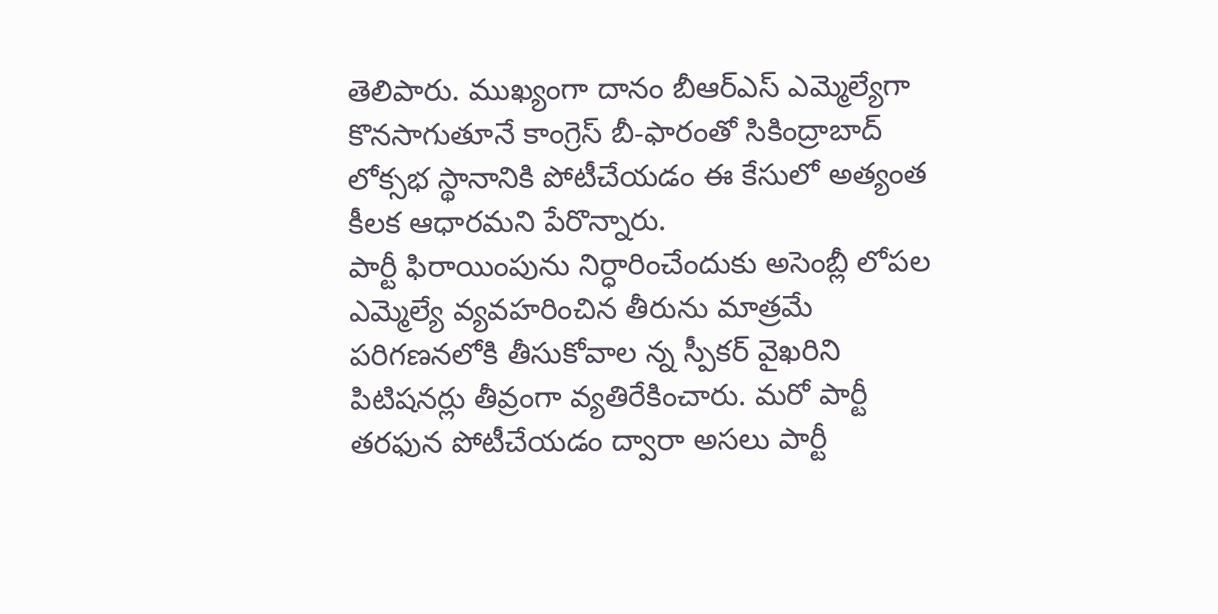తెలిపారు. ముఖ్యంగా దానం బీఆర్ఎస్ ఎమ్మెల్యేగా కొనసాగుతూనే కాంగ్రెస్ బీ-ఫారంతో సికింద్రాబాద్ లోక్సభ స్థానానికి పోటీచేయడం ఈ కేసులో అత్యంత కీలక ఆధారమని పేరొన్నారు.
పార్టీ ఫిరాయింపును నిర్ధారించేందుకు అసెంబ్లీ లోపల ఎమ్మెల్యే వ్యవహరించిన తీరును మాత్రమే పరిగణనలోకి తీసుకోవాల న్న స్పీకర్ వైఖరిని పిటిషనర్లు తీవ్రంగా వ్యతిరేకించారు. మరో పార్టీ తరఫున పోటీచేయడం ద్వారా అసలు పార్టీ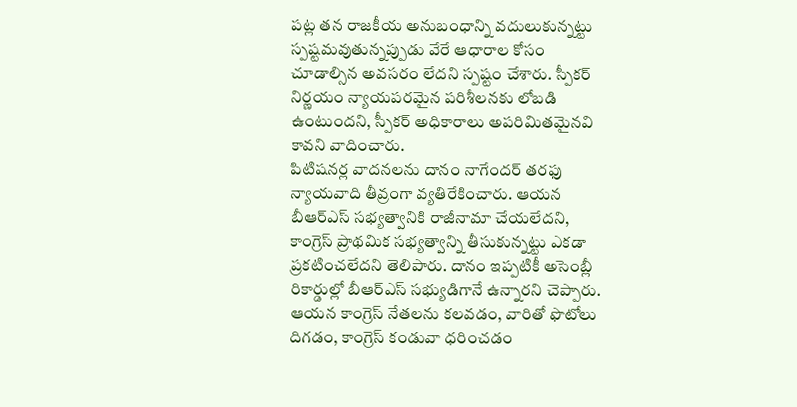పట్ల తన రాజకీయ అనుబంధాన్ని వదులుకున్నట్టు స్పష్టమవుతున్నప్పుడు వేరే ఆధారాల కోసం చూడాల్సిన అవసరం లేదని స్పష్టం చేశారు. స్పీకర్ నిర్ణయం న్యాయపరమైన పరిశీలనకు లోబడి ఉంటుందని, స్పీకర్ అధికారాలు అపరిమితమైనవి కావని వాదించారు.
పిటిషనర్ల వాదనలను దానం నాగేందర్ తరఫు న్యాయవాది తీవ్రంగా వ్యతిరేకించారు. ఆయన బీఆర్ఎస్ సభ్యత్వానికి రాజీనామా చేయలేదని, కాంగ్రెస్ ప్రాథమిక సభ్యత్వాన్ని తీసుకున్నట్టు ఎకడా ప్రకటించలేదని తెలిపారు. దానం ఇప్పటికీ అసెంబ్లీ రికార్డుల్లో బీఆర్ఎస్ సభ్యుడిగానే ఉన్నారని చెప్పారు. ఆయన కాంగ్రెస్ నేతలను కలవడం, వారితో ఫొటోలు దిగడం, కాంగ్రెస్ కండువా ధరించడం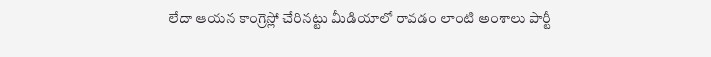లేదా ఆయన కాంగ్రెస్లో చేరినట్టు మీడియాలో రావడం లాంటి అంశాలు పార్టీ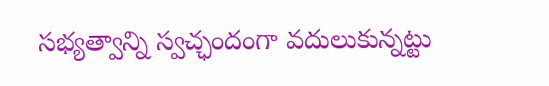సభ్యత్వాన్ని స్వచ్ఛందంగా వదులుకున్నట్టు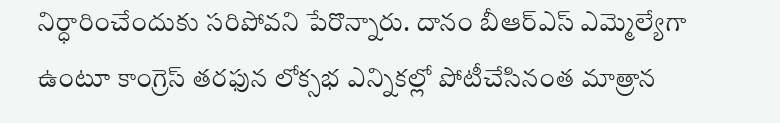నిర్ధారించేందుకు సరిపోవని పేరొన్నారు. దానం బీఆర్ఎస్ ఎమ్మెల్యేగా ఉంటూ కాంగ్రెస్ తరఫున లోక్సభ ఎన్నికల్లో పోటీచేసినంత మాత్రాన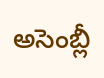అసెంబ్లీ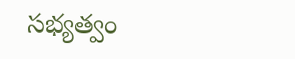సభ్యత్వం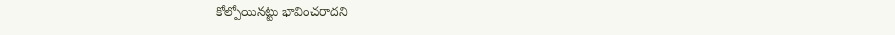కోల్పోయినట్టు భావించరాదని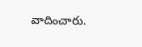వాదించారు.